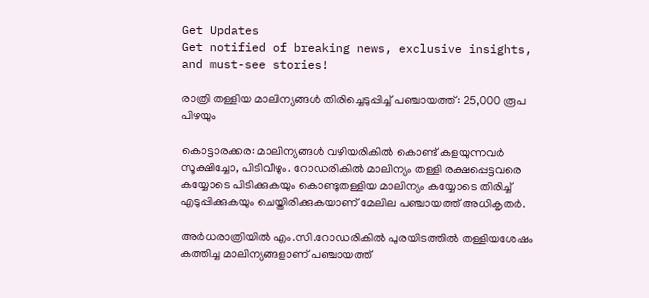Get Updates
Get notified of breaking news, exclusive insights, and must-see stories!

രാത്രി തള്ളിയ മാലിന്യങ്ങള്‍ തിരിച്ചെടുപ്പിച്ച് പഞ്ചായത്ത്: 25,000 രൂപ പിഴയും

കൊട്ടാരക്കര: മാലിന്യങ്ങൾ വഴിയരികിൽ കൊണ്ട് കളയുന്നവർ‌ സൂക്ഷിച്ചോ, പിടിവീഴും. റോഡരികിൽ മാലിന്യം തള്ളി രക്ഷപ്പെട്ടവരെ കയ്യോടെ പിടിക്കുകയും കൊണ്ടുതള്ളിയ മാലിന്യം കയ്യോടെ തിരിച്ച് എടുപ്പിക്കുകയും ചെയ്തിരിക്കുകയാണ് മേലില പ‍ഞ്ചായത്ത് അധികൃതർ.

അർധരാത്രിയിൽ എം.സി.റോഡരികിൽ പുരയിടത്തിൽ തള്ളിയശേഷം കത്തിച്ച മാലിന്യങ്ങളാണ് പ‍‍ഞ്ചായത്ത്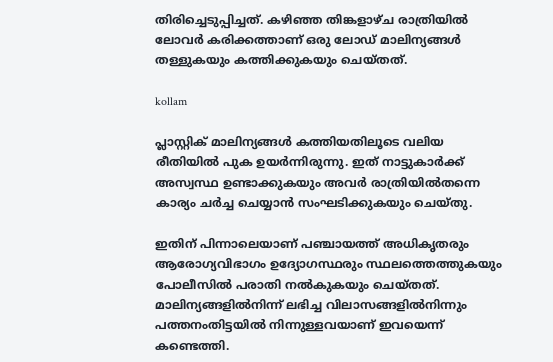തിരിച്ചെടുപ്പിച്ചത്. കഴിഞ്ഞ തിങ്കളാഴ്ച രാത്രിയിൽ ലോവർ കരിക്കത്താണ് ഒരു ലോഡ് മാലിന്യങ്ങൾ തള്ളുകയും കത്തിക്കുകയും ചെയ്തത്.

kollam

പ്ലാസ്റ്റിക് മാലിന്യങ്ങൾ കത്തിയതിലൂടെ വലിയ രീതിയിൽ പുക ഉയർന്നിരുന്നു. ഇത് നാട്ടുകാർക്ക് അസ്വസ്ഥ ഉണ്ടാക്കുകയും അവർ രാത്രിയിൽതന്നെ കാര്യം ചർച്ച ചെയ്യാൻ‌ സംഘടിക്കുകയും ചെയ്തു.

ഇതിന് പിന്നാലെയാണ് പഞ്ചായത്ത് അധികൃതരും ആരോഗ്യവിഭാഗം ഉദ്യോഗസ്ഥരും സ്ഥലത്തെത്തുകയും പോലീസിൽ പരാതി നൽകുകയും ചെയ്തത്. മാലിന്യങ്ങളിൽനിന്ന്‌ ലഭിച്ച വിലാസങ്ങളിൽനിന്നും പത്തനംതിട്ടയിൽ നിന്നുള്ളവയാണ് ഇവയെന്ന്‌ കണ്ടെത്തി.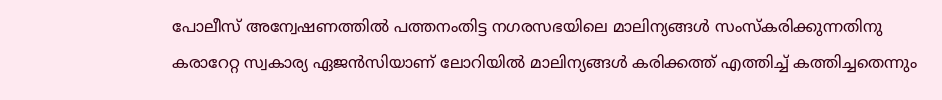പോലീസ് അന്വേഷണത്തിൽ പത്തനംതിട്ട നഗരസഭയിലെ മാലിന്യങ്ങൾ സംസ്കരിക്കുന്നതിനു കരാറേറ്റ സ്വകാര്യ ഏജൻസിയാണ് ലോറിയിൽ മാലിന്യങ്ങൾ കരിക്കത്ത് എത്തിച്ച് കത്തിച്ചതെന്നും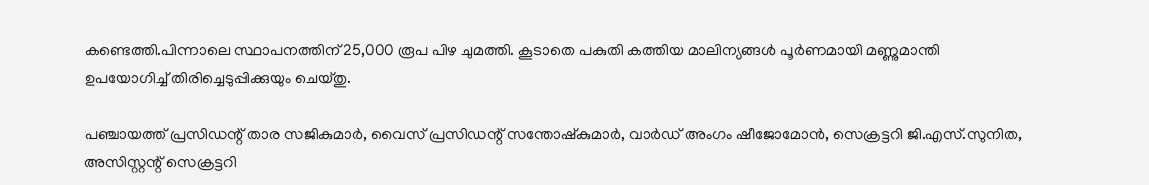കണ്ടെത്തി.പിന്നാലെ സ്ഥാപനത്തിന് 25,000 രൂപ പിഴ ചുമത്തി. കൂടാതെ പകുതി കത്തിയ മാലിന്യങ്ങൾ പൂർണമായി മണ്ണുമാന്തി ഉപയോഗിച്ച് തിരിച്ചെടുപ്പിക്കുയും ചെയ്തു.

പഞ്ചായത്ത് പ്രസിഡന്റ് താര സജികുമാർ, വൈസ് പ്രസിഡന്റ് സന്തോഷ്‌കുമാർ, വാർഡ് അംഗം ഷീജോമോൻ, സെക്രട്ടറി ജി.എസ്.സുനിത, അസിസ്റ്റന്റ്‌ സെക്രട്ടറി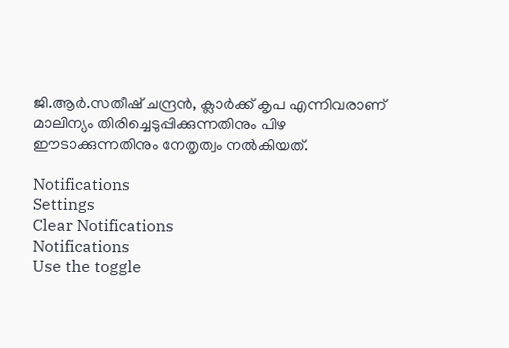ജി.ആർ.സതീഷ് ചന്ദ്രൻ, ക്ലാർക്ക് കൃപ എന്നിവരാണ് മാലിന്യം തിരിച്ചെടുപ്പിക്കുന്നതിനും പിഴ ഈടാക്കുന്നതിനും നേതൃത്വം നൽകിയത്.

Notifications
Settings
Clear Notifications
Notifications
Use the toggle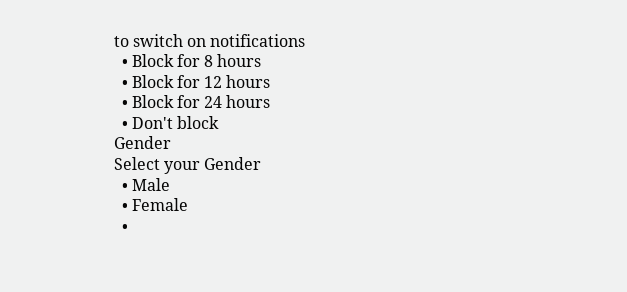to switch on notifications
  • Block for 8 hours
  • Block for 12 hours
  • Block for 24 hours
  • Don't block
Gender
Select your Gender
  • Male
  • Female
  •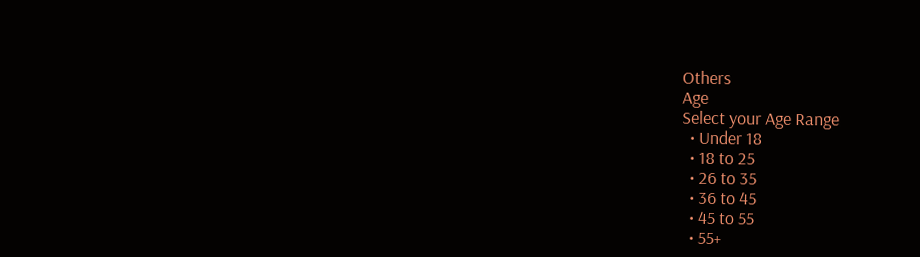Others
Age
Select your Age Range
  • Under 18
  • 18 to 25
  • 26 to 35
  • 36 to 45
  • 45 to 55
  • 55+